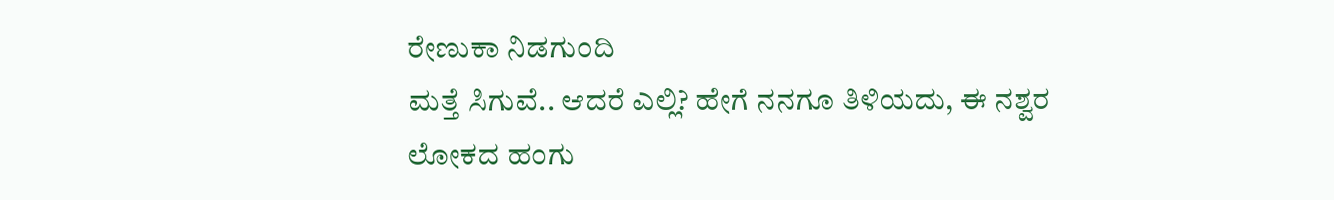ರೇಣುಕಾ ನಿಡಗುಂದಿ
ಮತ್ತೆ ಸಿಗುವೆ.. ಆದರೆ ಎಲ್ಲಿ? ಹೇಗೆ ನನಗೂ ತಿಳಿಯದು, ಈ ನಶ್ವರ ಲೋಕದ ಹಂಗು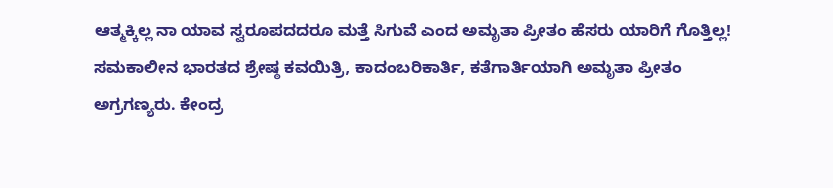ಆತ್ಮಕ್ಕಿಲ್ಲ ನಾ ಯಾವ ಸ್ವರೂಪದದರೂ ಮತ್ತೆ ಸಿಗುವೆ ಎಂದ ಅಮೃತಾ ಪ್ರೀತಂ ಹೆಸರು ಯಾರಿಗೆ ಗೊತ್ತಿಲ್ಲ! ಸಮಕಾಲೀನ ಭಾರತದ ಶ್ರೇಷ್ಠ ಕವಯಿತ್ರಿ, ಕಾದಂಬರಿಕಾರ್ತಿ, ಕತೆಗಾರ್ತಿಯಾಗಿ ಅಮೃತಾ ಪ್ರೀತಂ ಅಗ್ರಗಣ್ಯರು. ಕೇಂದ್ರ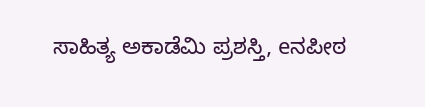ಸಾಹಿತ್ಯ ಅಕಾಡೆಮಿ ಪ್ರಶಸ್ತಿ, eನಪೀಠ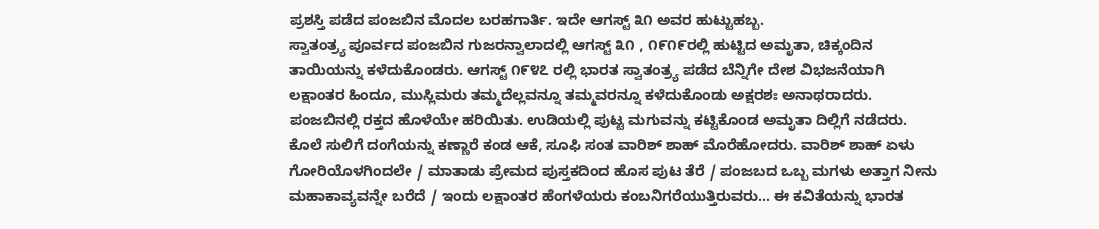ಪ್ರಶಸ್ತಿ ಪಡೆದ ಪಂಜಬಿನ ಮೊದಲ ಬರಹಗಾರ್ತಿ. ಇದೇ ಆಗಸ್ಟ್ ೩೧ ಅವರ ಹುಟ್ಟುಹಬ್ಬ.
ಸ್ವಾತಂತ್ರ್ಯ ಪೂರ್ವದ ಪಂಜಬಿನ ಗುಜರನ್ವಾಲಾದಲ್ಲಿ ಆಗಸ್ಟ್ ೩೧ , ೧೯೧೯ರಲ್ಲಿ ಹುಟ್ಟಿದ ಅಮೃತಾ, ಚಿಕ್ಕಂದಿನ ತಾಯಿಯನ್ನು ಕಳೆದುಕೊಂಡರು. ಆಗಸ್ಟ್ ೧೯೪೭ ರಲ್ಲಿ ಭಾರತ ಸ್ವಾತಂತ್ರ್ಯ ಪಡೆದ ಬೆನ್ನಿಗೇ ದೇಶ ವಿಭಜನೆಯಾಗಿ ಲಕ್ಷಾಂತರ ಹಿಂದೂ, ಮುಸ್ಲಿಮರು ತಮ್ಮದೆಲ್ಲವನ್ನೂ ತಮ್ಮವರನ್ನೂ ಕಳೆದುಕೊಂಡು ಅಕ್ಷರಶಃ ಅನಾಥರಾದರು. ಪಂಜಬಿನಲ್ಲಿ ರಕ್ತದ ಹೊಳೆಯೇ ಹರಿಯಿತು. ಉಡಿಯಲ್ಲಿ ಪುಟ್ಟ ಮಗುವನ್ನು ಕಟ್ಟಿಕೊಂಡ ಅಮೃತಾ ದಿಲ್ಲಿಗೆ ನಡೆದರು. ಕೊಲೆ ಸುಲಿಗೆ ದಂಗೆಯನ್ನು ಕಣ್ಣಾರೆ ಕಂಡ ಆಕೆ, ಸೂಫಿ ಸಂತ ವಾರಿಶ್ ಶಾಹ್ ಮೊರೆಹೋದರು. ವಾರಿಶ್ ಶಾಹ್ ಏಳು ಗೋರಿಯೊಳಗಿಂದಲೇ / ಮಾತಾಡು ಪ್ರೇಮದ ಪುಸ್ತಕದಿಂದ ಹೊಸ ಪುಟ ತೆರೆ / ಪಂಜಬದ ಒಬ್ಬ ಮಗಳು ಅತ್ತಾಗ ನೀನು ಮಹಾಕಾವ್ಯವನ್ನೇ ಬರೆದೆ / ಇಂದು ಲಕ್ಷಾಂತರ ಹೆಂಗಳೆಯರು ಕಂಬನಿಗರೆಯುತ್ತಿರುವರು… ಈ ಕವಿತೆಯನ್ನು ಭಾರತ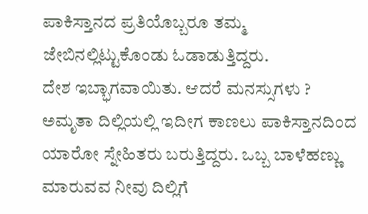ಪಾಕಿಸ್ತಾನದ ಪ್ರತಿಯೊಬ್ಬರೂ ತಮ್ಮ ಜೇಬಿನಲ್ಲಿಟ್ಟುಕೊಂಡು ಓಡಾಡುತ್ತಿದ್ದರು.
ದೇಶ ಇಬ್ಭಾಗವಾಯಿತು. ಆದರೆ ಮನಸ್ಸುಗಳು ? ಅಮೃತಾ ದಿಲ್ಲಿಯಲ್ಲಿ ಇದೀಗ ಕಾಣಲು ಪಾಕಿಸ್ತಾನದಿಂದ ಯಾರೋ ಸ್ನೇಹಿತರು ಬರುತ್ತಿದ್ದರು. ಒಬ್ಬ ಬಾಳೆಹಣ್ಣು ಮಾರುವವ ನೀವು ದಿಲ್ಲಿಗೆ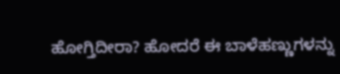ಹೋಗ್ತಿದೀರಾ? ಹೋದರೆ ಈ ಬಾಳೆಹಣ್ಣುಗಳನ್ನು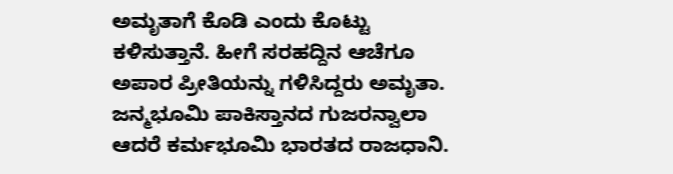ಅಮೃತಾಗೆ ಕೊಡಿ ಎಂದು ಕೊಟ್ಟು ಕಳಿಸುತ್ತಾನೆ. ಹೀಗೆ ಸರಹದ್ದಿನ ಆಚೆಗೂ ಅಪಾರ ಪ್ರೀತಿಯನ್ನು ಗಳಿಸಿದ್ದರು ಅಮೃತಾ. ಜನ್ಮಭೂಮಿ ಪಾಕಿಸ್ತಾನದ ಗುಜರನ್ವಾಲಾ ಆದರೆ ಕರ್ಮಭೂಮಿ ಭಾರತದ ರಾಜಧಾನಿ.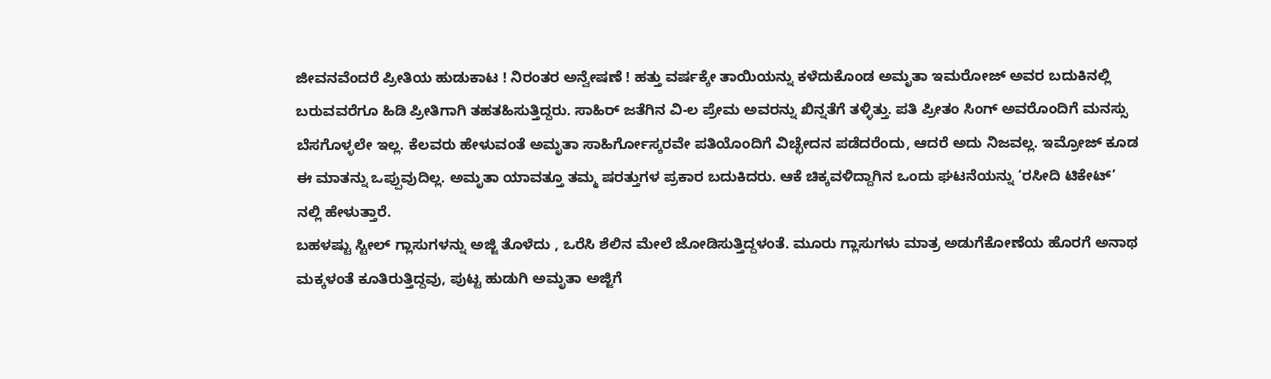ಜೀವನವೆಂದರೆ ಪ್ರೀತಿಯ ಹುಡುಕಾಟ ! ನಿರಂತರ ಅನ್ವೇಷಣೆ ! ಹತ್ತು ವರ್ಷಕ್ಕೇ ತಾಯಿಯನ್ನು ಕಳೆದುಕೊಂಡ ಅಮೃತಾ ಇಮರೋಜ್ ಅವರ ಬದುಕಿನಲ್ಲಿ ಬರುವವರೆಗೂ ಹಿಡಿ ಪ್ರೀತಿಗಾಗಿ ತಹತಹಿಸುತ್ತಿದ್ದರು. ಸಾಹಿರ್ ಜತೆಗಿನ ವಿ-ಲ ಪ್ರೇಮ ಅವರನ್ನು ಖಿನ್ನತೆಗೆ ತಳ್ಳಿತ್ತು. ಪತಿ ಪ್ರೀತಂ ಸಿಂಗ್ ಅವರೊಂದಿಗೆ ಮನಸ್ಸು ಬೆಸಗೊಳ್ಳಲೇ ಇಲ್ಲ. ಕೆಲವರು ಹೇಳುವಂತೆ ಅಮೃತಾ ಸಾಹಿರ್ಗೋಸ್ಕರವೇ ಪತಿಯೊಂದಿಗೆ ವಿಚ್ಛೇದನ ಪಡೆದರೆಂದು, ಆದರೆ ಅದು ನಿಜವಲ್ಲ. ಇಮ್ರೋಜ್ ಕೂಡ ಈ ಮಾತನ್ನು ಒಪ್ಪುವುದಿಲ್ಲ. ಅಮೃತಾ ಯಾವತ್ತೂ ತಮ್ಮ ಷರತ್ತುಗಳ ಪ್ರಕಾರ ಬದುಕಿದರು. ಆಕೆ ಚಿಕ್ಕವಳಿದ್ದಾಗಿನ ಒಂದು ಘಟನೆಯನ್ನು ‘ರಸೀದಿ ಟಿಕೇಟ್’ ನಲ್ಲಿ ಹೇಳುತ್ತಾರೆ.
ಬಹಳಷ್ಟು ಸ್ಟೀಲ್ ಗ್ಲಾಸುಗಳನ್ನು ಅಜ್ಜಿ ತೊಳೆದು , ಒರೆಸಿ ಶೆಲಿನ ಮೇಲೆ ಜೋಡಿಸುತ್ತಿದ್ದಳಂತೆ. ಮೂರು ಗ್ಲಾಸುಗಳು ಮಾತ್ರ ಅಡುಗೆಕೋಣೆಯ ಹೊರಗೆ ಅನಾಥ ಮಕ್ಕಳಂತೆ ಕೂತಿರುತ್ತಿದ್ದವು, ಪುಟ್ಟ ಹುಡುಗಿ ಅಮೃತಾ ಅಜ್ಜಿಗೆ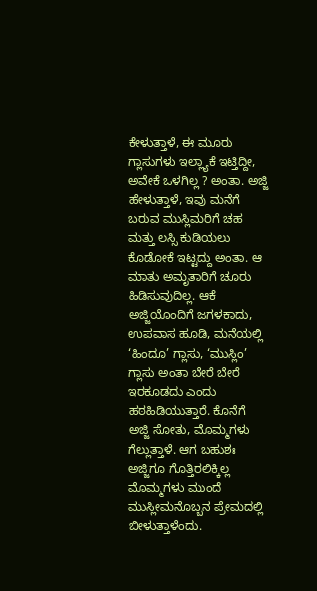ಕೇಳುತ್ತಾಳೆ, ಈ ಮೂರು ಗ್ಲಾಸುಗಳು ಇಲ್ಲ್ಯಾಕೆ ಇಟ್ತಿದ್ದೀ, ಅವೇಕೆ ಒಳಗಿಲ್ಲ ? ಅಂತಾ. ಅಜ್ಜಿ ಹೇಳುತ್ತಾಳೆ, ಇವು ಮನೆಗೆ ಬರುವ ಮುಸ್ಲಿಮರಿಗೆ ಚಹ ಮತ್ತು ಲಸ್ಸಿ ಕುಡಿಯಲು ಕೊಡೋಕೆ ಇಟ್ಟದ್ದು ಅಂತಾ. ಆ ಮಾತು ಅಮೃತಾರಿಗೆ ಚೂರು ಹಿಡಿಸುವುದಿಲ್ಲ. ಆಕೆ ಅಜ್ಜಿಯೊಂದಿಗೆ ಜಗಳಕಾದು, ಉಪವಾಸ ಹೂಡಿ, ಮನೆಯಲ್ಲಿ ‘ಹಿಂದೂ’ ಗ್ಲಾಸು, ‘ಮುಸ್ಲಿಂ’ ಗ್ಲಾಸು ಅಂತಾ ಬೇರೆ ಬೇರೆ ಇರಕೂಡದು ಎಂದು ಹಠಹಿಡಿಯುತ್ತಾರೆ. ಕೊನೆಗೆ ಅಜ್ಜಿ ಸೋತು, ಮೊಮ್ಮಗಳು ಗೆಲ್ಲುತ್ತಾಳೆ. ಆಗ ಬಹುಶಃ ಅಜ್ಜಿಗೂ ಗೊತ್ತಿರಲಿಕ್ಕಿಲ್ಲ ಮೊಮ್ಮಗಳು ಮುಂದೆ ಮುಸ್ಲೀಮನೊಬ್ಬನ ಪ್ರೇಮದಲ್ಲಿ ಬೀಳುತ್ತಾಳೆಂದು.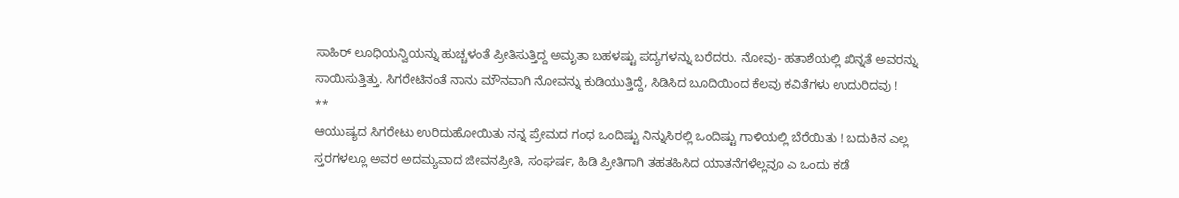ಸಾಹಿರ್ ಲೂಧಿಯನ್ವಿಯನ್ನು ಹುಚ್ಚಳಂತೆ ಪ್ರೀತಿಸುತ್ತಿದ್ದ ಅಮೃತಾ ಬಹಳಷ್ಟು ಪದ್ಯಗಳನ್ನು ಬರೆದರು. ನೋವು- ಹತಾಶೆಯಲ್ಲಿ ಖಿನ್ನತೆ ಅವರನ್ನು ಸಾಯಿಸುತ್ತಿತ್ತು. ಸಿಗರೇಟಿನಂತೆ ನಾನು ಮೌನವಾಗಿ ನೋವನ್ನು ಕುಡಿಯುತ್ತಿದ್ದೆ, ಸಿಡಿಸಿದ ಬೂದಿಯಿಂದ ಕೆಲವು ಕವಿತೆಗಳು ಉದುರಿದವು !
**
ಆಯುಷ್ಯದ ಸಿಗರೇಟು ಉರಿದುಹೋಯಿತು ನನ್ನ ಪ್ರೇಮದ ಗಂಧ ಒಂದಿಷ್ಟು ನಿನ್ನುಸಿರಲ್ಲಿ ಒಂದಿಷ್ಟು ಗಾಳಿಯಲ್ಲಿ ಬೆರೆಯಿತು ! ಬದುಕಿನ ಎಲ್ಲ ಸ್ತರಗಳಲ್ಲೂ ಅವರ ಅದಮ್ಯವಾದ ಜೀವನಪ್ರೀತಿ, ಸಂಘರ್ಷ, ಹಿಡಿ ಪ್ರೀತಿಗಾಗಿ ತಹತಹಿಸಿದ ಯಾತನೆಗಳೆಲ್ಲವೂ ಎ ಒಂದು ಕಡೆ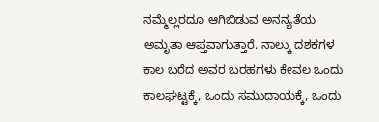ನಮ್ಮೆಲ್ಲರದೂ ಆಗಿಬಿಡುವ ಅನನ್ಯತೆಯ ಅಮೃತಾ ಆಪ್ತವಾಗುತ್ತಾರೆ. ನಾಲ್ಕು ದಶಕಗಳ ಕಾಲ ಬರೆದ ಅವರ ಬರಹಗಳು ಕೇವಲ ಒಂದು ಕಾಲಘಟ್ಟಕ್ಕೆ, ಒಂದು ಸಮುದಾಯಕ್ಕೆ, ಒಂದು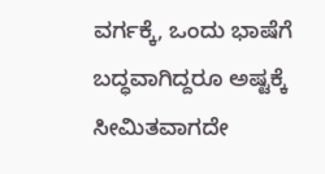ವರ್ಗಕ್ಕೆ, ಒಂದು ಭಾಷೆಗೆ ಬದ್ಧವಾಗಿದ್ದರೂ ಅಷ್ಟಕ್ಕೆ ಸೀಮಿತವಾಗದೇ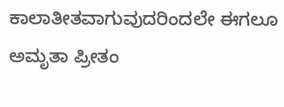ಕಾಲಾತೀತವಾಗುವುದರಿಂದಲೇ ಈಗಲೂ ಅಮೃತಾ ಪ್ರೀತಂ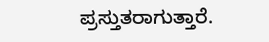ಪ್ರಸ್ತುತರಾಗುತ್ತಾರೆ.